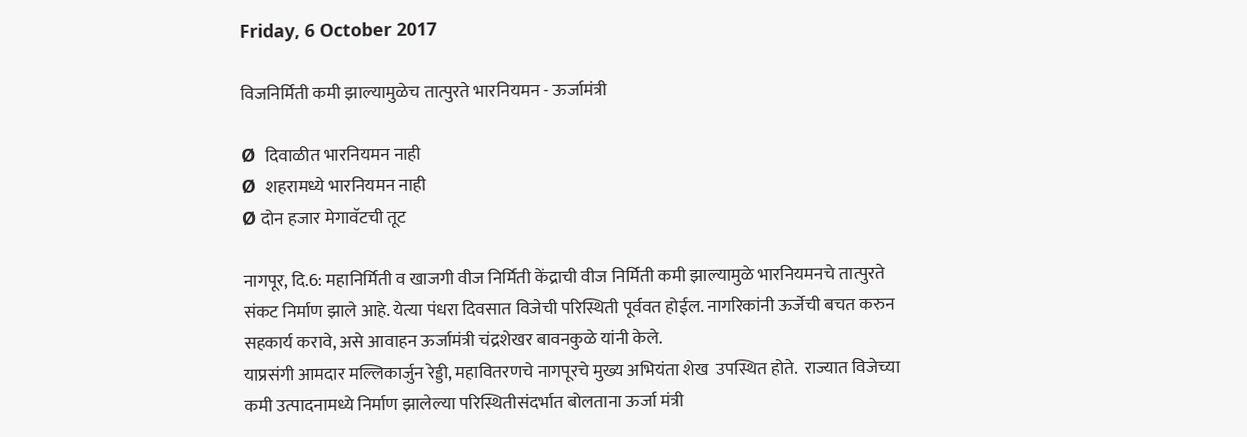Friday, 6 October 2017

विजनिर्मिती कमी झाल्यामुळेच तात्पुरते भारनियमन - ऊर्जामंत्री

Ø  दिवाळीत भारनियमन नाही
Ø  शहरामध्ये भारनियमन नाही
Ø दोन हजार मेगावॅटची तूट

नागपूर, दि.6: महानिर्मिती व खाजगी वीज निर्मिती केंद्राची वीज निर्मिती कमी झाल्यामुळे भारनियमनचे तात्पुरते संकट निर्माण झाले आहे. येत्या पंधरा दिवसात विजेची परिस्थिती पूर्ववत होईल. नागरिकांनी ऊर्जेची बचत करुन सहकार्य करावे, असे आवाहन ऊर्जामंत्री चंद्रशेखर बावनकुळे यांनी केले.
याप्रसंगी आमदार मल्लिकार्जुन रेड्डी, महावितरणचे नागपूरचे मुख्य अभियंता शेख  उपस्थित होते.  राज्यात विजेच्या कमी उत्पादनामध्ये निर्माण झालेल्या परिस्थितीसंदर्भात बोलताना ऊर्जा मंत्री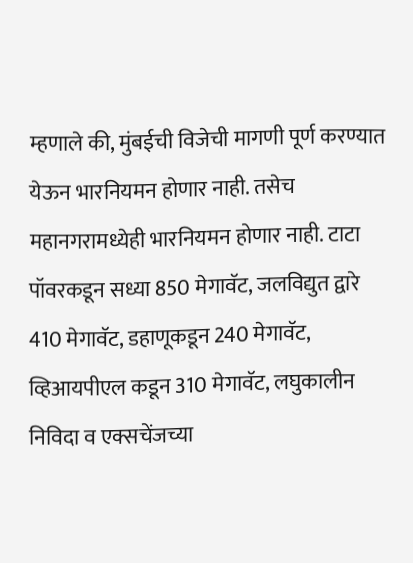म्हणाले की, मुंबईची विजेची मागणी पूर्ण करण्यात येऊन भारनियमन होणार नाही. तसेच महानगरामध्येही भारनियमन होणार नाही. टाटा पॉवरकडून सध्या 850 मेगावॅट, जलविद्युत द्वारे 410 मेगावॅट, डहाणूकडून 240 मेगावॅट, व्हिआयपीएल कडून 310 मेगावॅट, लघुकालीन निविदा व एक्सचेंजच्या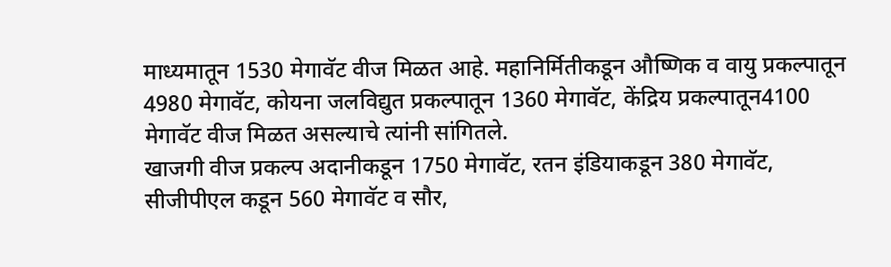माध्यमातून 1530 मेगावॅट वीज मिळत आहे. महानिर्मितीकडून औष्णिक व वायु प्रकल्पातून 4980 मेगावॅट, कोयना जलविद्युत प्रकल्पातून 1360 मेगावॅट, केंद्रिय प्रकल्पातून4100 मेगावॅट वीज मिळत असल्याचे त्यांनी सांगितले.
खाजगी वीज प्रकल्प अदानीकडून 1750 मेगावॅट, रतन इंडियाकडून 380 मेगावॅट, सीजीपीएल कडून 560 मेगावॅट व सौर,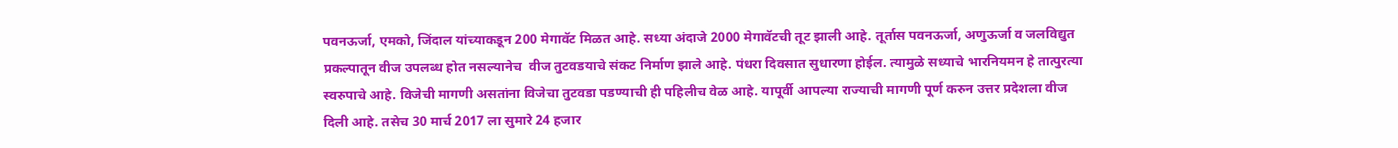पवनऊर्जा, एमको, जिंदाल यांच्याकडून 200 मेगावॅट मिळत आहे. सध्या अंदाजे 2000 मेगावॅटची तूट झाली आहे. तूर्तास पवनऊर्जा, अणुऊर्जा व जलविद्युत प्रकल्पातून वीज उपलब्ध होत नसल्यानेच  वीज तुटवडयाचे संकट निर्माण झाले आहे. पंधरा दिवसात सुधारणा होईल. त्यामुळे सध्याचे भारनियमन हे तात्पुरत्या स्वरुपाचे आहे. विजेची मागणी असतांना विजेचा तुटवडा पडण्याची ही पहिलीच वेळ आहे. यापूर्वी आपल्या राज्याची मागणी पूर्ण करुन उत्तर प्रदेशला वीज दिली आहे. तसेच 30 मार्च 2017 ला सुमारे 24 हजार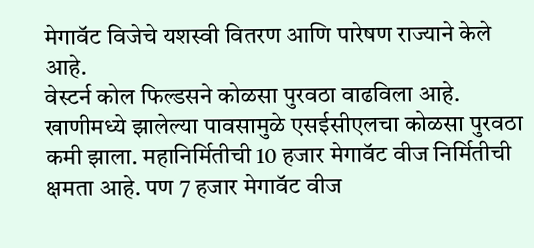मेगावॅट विजेचे यशस्वी वितरण आणि पारेषण राज्याने केले आहे.
वेस्टर्न कोल फिल्डसने कोळसा पुरवठा वाढविला आहे. खाणीमध्ये झालेल्या पावसामुळे एसईसीएलचा कोळसा पुरवठा कमी झाला. महानिर्मितीची 10 हजार मेगावॅट वीज निर्मितीची क्षमता आहे. पण 7 हजार मेगावॅट वीज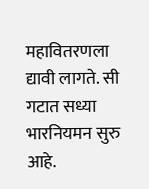महावितरणला द्यावी लागते. सी गटात सध्या भारनियमन सुरु आहे.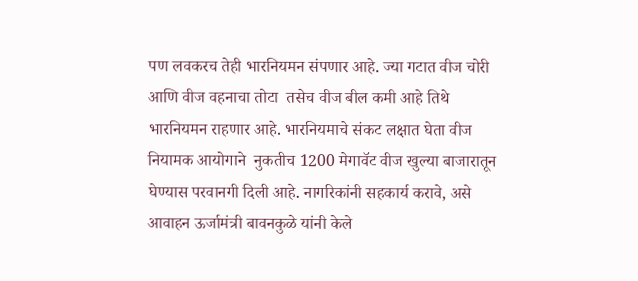पण लवकरच तेही भारनियमन संपणार आहे. ज्या गटात वीज चोरी आणि वीज वहनाचा तोटा  तसेच वीज बील कमी आहे तिथे भारनियमन राहणार आहे. भारनियमाचे संकट लक्षात घेता वीज नियामक आयोगाने  नुकतीच 1200 मेगावॅट वीज खुल्या बाजारातून घेण्यास परवानगी दिली आहे. नागरिकांनी सहकार्य करावे, असे आवाहन ऊर्जामंत्री बावनकुळे यांनी केले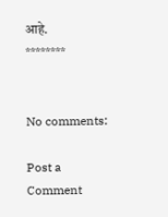आहे.
********


No comments:

Post a Comment